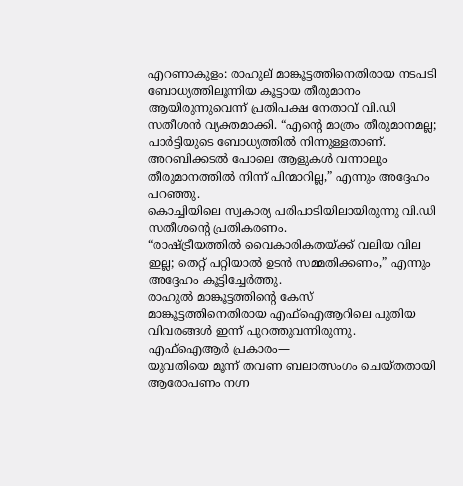എറണാകുളം: രാഹുല് മാങ്കൂട്ടത്തിനെതിരായ നടപടി ബോധ്യത്തിലൂന്നിയ കൂട്ടായ തീരുമാനം ആയിരുന്നുവെന്ന് പ്രതിപക്ഷ നേതാവ് വി.ഡി സതീശൻ വ്യക്തമാക്കി. “എന്റെ മാത്രം തീരുമാനമല്ല; പാർട്ടിയുടെ ബോധ്യത്തിൽ നിന്നുള്ളതാണ്. അറബിക്കടൽ പോലെ ആളുകൾ വന്നാലും തീരുമാനത്തിൽ നിന്ന് പിന്മാറില്ല,” എന്നും അദ്ദേഹം പറഞ്ഞു.
കൊച്ചിയിലെ സ്വകാര്യ പരിപാടിയിലായിരുന്നു വി.ഡി സതീശന്റെ പ്രതികരണം.
“രാഷ്ട്രീയത്തിൽ വൈകാരികതയ്ക്ക് വലിയ വില ഇല്ല; തെറ്റ് പറ്റിയാൽ ഉടൻ സമ്മതിക്കണം,” എന്നും അദ്ദേഹം കൂട്ടിച്ചേർത്തു.
രാഹുൽ മാങ്കൂട്ടത്തിന്റെ കേസ്
മാങ്കൂട്ടത്തിനെതിരായ എഫ്ഐആറിലെ പുതിയ വിവരങ്ങൾ ഇന്ന് പുറത്തുവന്നിരുന്നു.
എഫ്ഐആർ പ്രകാരം—
യുവതിയെ മൂന്ന് തവണ ബലാത്സംഗം ചെയ്തതായി ആരോപണം നഗ്ന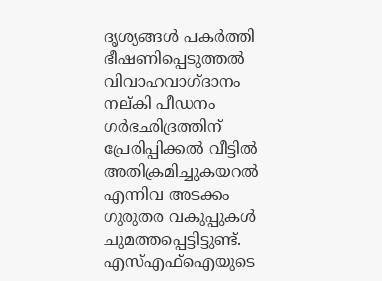ദൃശ്യങ്ങൾ പകർത്തി ഭീഷണിപ്പെടുത്തൽ വിവാഹവാഗ്ദാനം നല്കി പീഡനം ഗർഭഛിദ്രത്തിന് പ്രേരിപ്പിക്കൽ വീട്ടിൽ അതിക്രമിച്ചുകയറൽ എന്നിവ അടക്കം ഗുരുതര വകുപ്പുകൾ ചുമത്തപ്പെട്ടിട്ടുണ്ട്.
എസ്എഫ്ഐയുടെ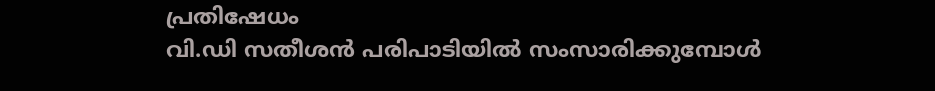പ്രതിഷേധം
വി.ഡി സതീശൻ പരിപാടിയിൽ സംസാരിക്കുമ്പോൾ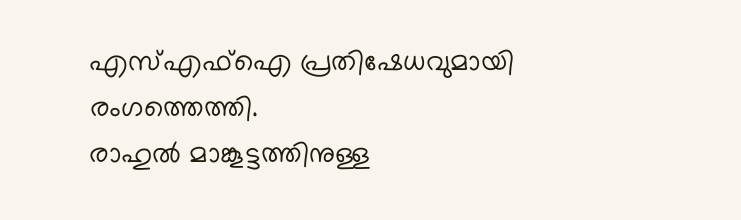എസ്എഫ്ഐ പ്രതിഷേധവുമായി രംഗത്തെത്തി.
രാഹുൽ മാങ്കൂട്ടത്തിനുള്ള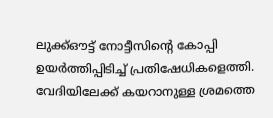ലുക്ക്ഔട്ട് നോട്ടീസിന്റെ കോപ്പി ഉയർത്തിപ്പിടിച്ച് പ്രതിഷേധികളെത്തി.
വേദിയിലേക്ക് കയറാനുള്ള ശ്രമത്തെ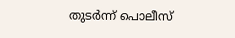തുടർന്ന് പൊലീസ്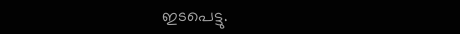ഇടപെട്ടു.